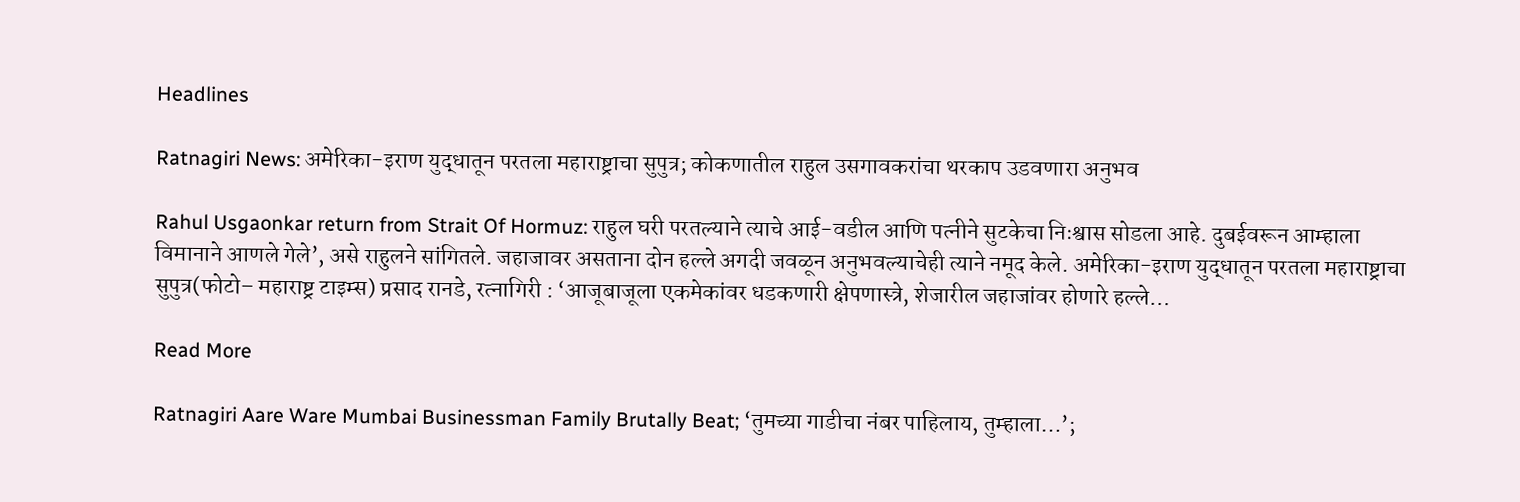Headlines

Ratnagiri News: अमेरिका-इराण युद्धातून परतला महाराष्ट्राचा सुपुत्र; कोकणातील राहुल उसगावकरांचा थरकाप उडवणारा अनुभव

Rahul Usgaonkar return from Strait Of Hormuz: राहुल घरी परतल्याने त्याचे आई-वडील आणि पत्नीने सुटकेचा निःश्वास सोडला आहे. दुबईवरून आम्हाला विमानाने आणले गेले’, असे राहुलने सांगितले. जहाजावर असताना दोन हल्ले अगदी जवळून अनुभवल्याचेही त्याने नमूद केले. अमेरिका-इराण युद्धातून परतला महाराष्ट्राचा सुपुत्र(फोटो– महाराष्ट्र टाइम्स) प्रसाद रानडे, रत्नागिरी : ‘आजूबाजूला एकमेकांवर धडकणारी क्षेपणास्त्रे, शेजारील जहाजांवर होणारे हल्ले…

Read More

Ratnagiri Aare Ware Mumbai Businessman Family Brutally Beat; ‘तुमच्या गाडीचा नंबर पाहिलाय, तुम्हाला…’;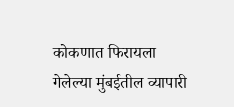कोकणात फिरायला गेलेल्या मुंबईतील व्यापारी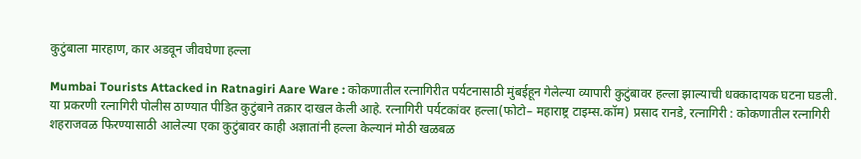कुटुंबाला मारहाण, कार अडवून जीवघेणा हल्ला

Mumbai Tourists Attacked in Ratnagiri Aare Ware : कोकणातील रत्नागिरीत पर्यटनासाठी मुंबईहून गेलेल्या व्यापारी कुटुंबावर हल्ला झाल्याची धक्कादायक घटना घडली. या प्रकरणी रत्नागिरी पोलीस ठाण्यात पीडित कुटुंबाने तक्रार दाखल केली आहे. रत्नागिरी पर्यटकांवर हल्ला(फोटो– महाराष्ट्र टाइम्स.कॉम) प्रसाद रानडे, रत्नागिरी : कोकणातील रत्नागिरी शहराजवळ फिरण्यासाठी आलेल्या एका कुटुंबावर काही अज्ञातांनी हल्ला केल्यानं मोठी खळबळ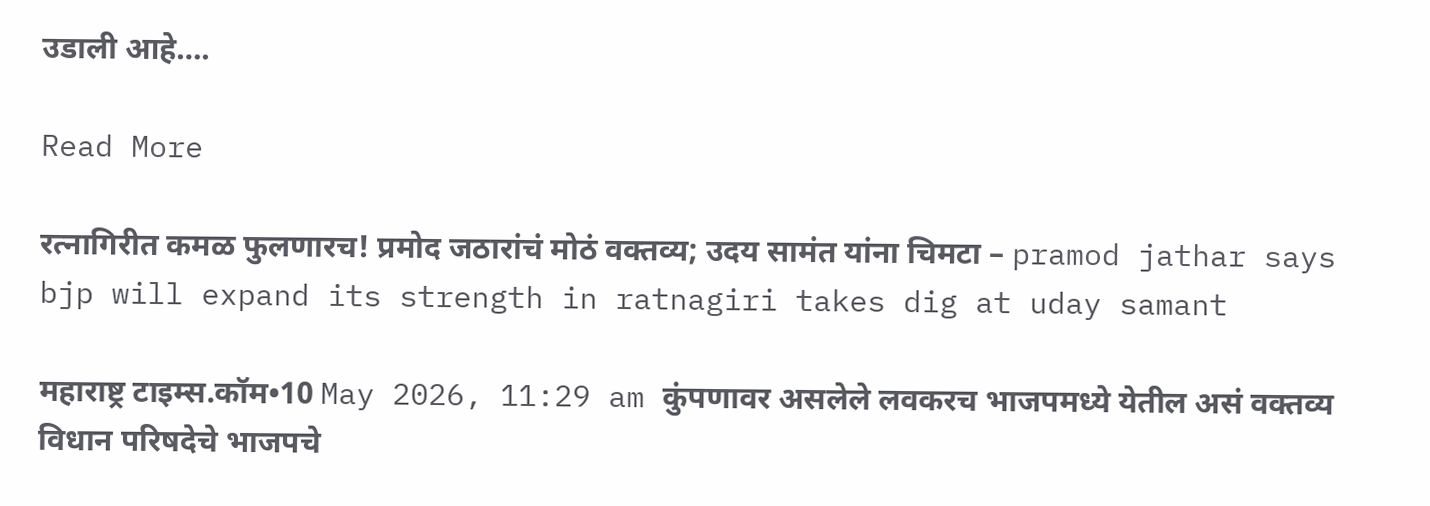उडाली आहे….

Read More

रत्नागिरीत कमळ फुलणारच! प्रमोद जठारांचं मोठं वक्तव्य; उदय सामंत यांना चिमटा – pramod jathar says bjp will expand its strength in ratnagiri takes dig at uday samant

महाराष्ट्र टाइम्स.कॉम•10 May 2026, 11:29 am कुंपणावर असलेले लवकरच भाजपमध्ये येतील असं वक्तव्य विधान परिषदेचे भाजपचे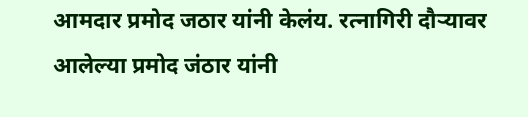आमदार प्रमोद जठार यांनी केलंय. रत्नागिरी दौऱ्यावर आलेल्या प्रमोद जंठार यांनी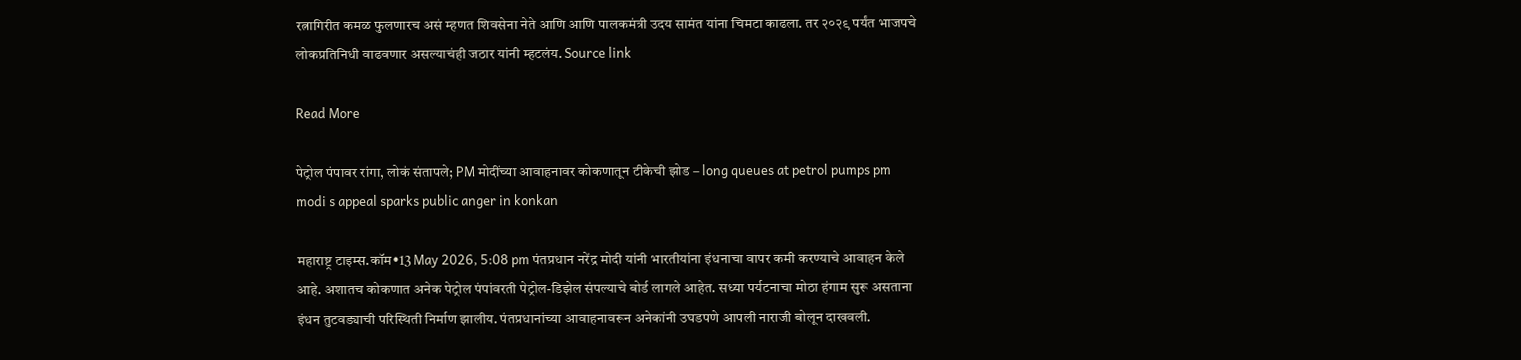रत्नागिरीत कमळ फुलणारच असं म्हणत शिवसेना नेते आणि आणि पालकमंत्री उदय सामंत यांना चिमटा काढला. तर २०२९ पर्यंत भाजपचे लोकप्रतिनिधी वाढवणार असल्याचंही जठार यांनी म्हटलंय. Source link

Read More

पेट्रोल पंपावर रांगा, लोकं संतापले; PM मोदींच्या आवाहनावर कोकणातून टीकेची झोड – long queues at petrol pumps pm modi s appeal sparks public anger in konkan

महाराष्ट्र टाइम्स.कॉम•13 May 2026, 5:08 pm पंतप्रधान नरेंद्र मोदी यांनी भारतीयांना इंधनाचा वापर कमी करण्याचे आवाहन केले आहे. अशातच कोकणात अनेक पेट्रोल पंपांवरती पेट्रोल-डिझेल संपल्याचे बोर्ड लागले आहेत. सध्या पर्यटनाचा मोठा हंगाम सुरू असताना इंधन तुटवड्याची परिस्थिती निर्माण झालीय. पंतप्रधानांच्या आवाहनावरून अनेकांनी उघडपणे आपली नाराजी बोलून दाखवली.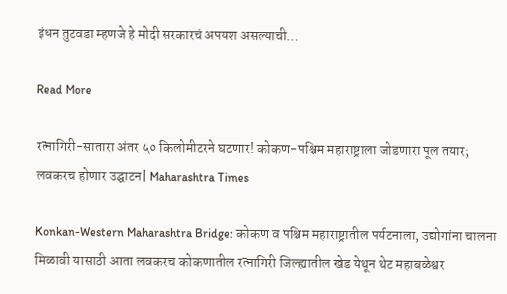इंधन तुटवडा म्हणजे हे मोदी सरकारचं अपयश असल्याची…

Read More

रत्नागिरी-सातारा अंतर ५० किलोमीटरने घटणार! कोकण-पश्चिम महाराष्ट्राला जोडणारा पूल तयार; लवकरच होणार उद्घाटन| Maharashtra Times

Konkan-Western Maharashtra Bridge: कोकण व पश्चिम महाराष्ट्रातील पर्यटनाला, उद्योगांना चालना मिळावी यासाठी आता लवकरच कोकणातील रत्नागिरी जिल्ह्यातील खेड येथून थेट महाबळेश्वर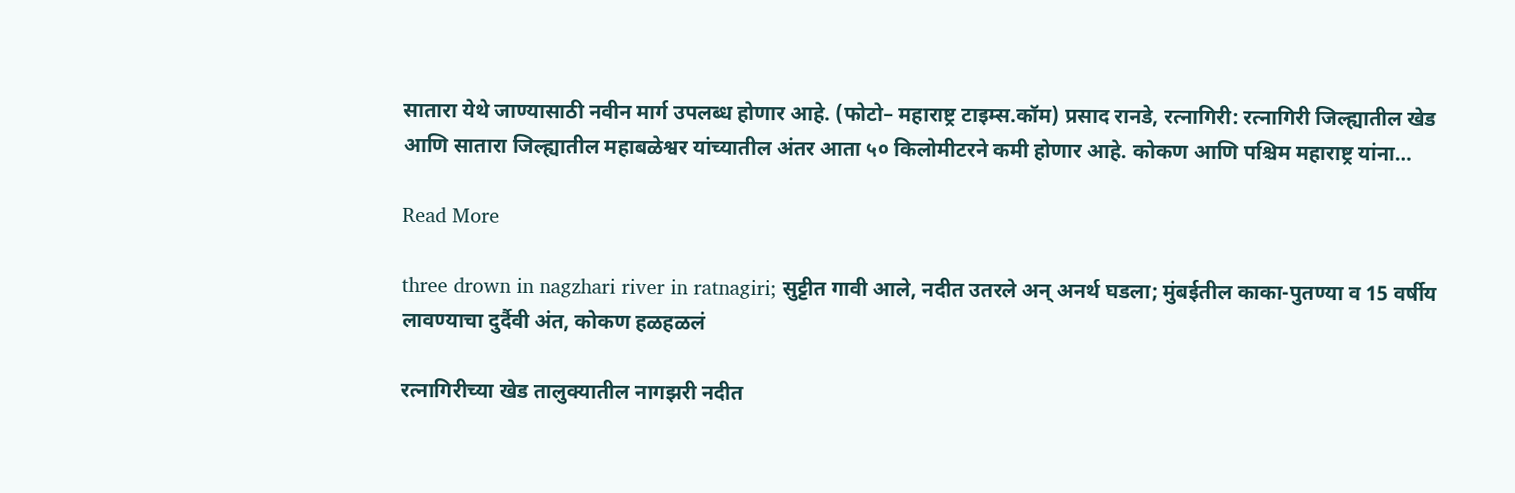सातारा येथे जाण्यासाठी नवीन मार्ग उपलब्ध होणार आहे. (फोटो– महाराष्ट्र टाइम्स.कॉम) प्रसाद रानडे, रत्नागिरी: रत्नागिरी जिल्ह्यातील खेड आणि सातारा जिल्ह्यातील महाबळेश्वर यांच्यातील अंतर आता ५० किलोमीटरने कमी होणार आहे. कोकण आणि पश्चिम महाराष्ट्र यांना…

Read More

three drown in nagzhari river in ratnagiri; सुट्टीत गावी आले, नदीत उतरले अन् अनर्थ घडला; मुंबईतील काका-पुतण्या व 15 वर्षीय लावण्याचा दुर्दैवी अंत, कोकण हळहळलं

रत्नागिरीच्या खेड तालुक्यातील नागझरी नदीत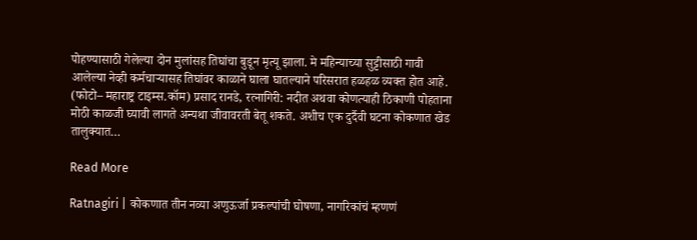पोहण्यासाठी गेलेल्या दोन मुलांसह तिघांचा बुडून मृत्यू झाला. मे महिन्याच्या सुट्टीसाठी गावी आलेल्या नेव्ही कर्मचाऱ्यासह तिघांवर काळाने घाला घातल्याने परिसरात हळहळ व्यक्त होत आहे. (फोटो– महाराष्ट्र टाइम्स.कॉम) प्रसाद रानडे, रत्नागिरी: नदीत अथवा कोणत्याही ठिकाणी पोहताना मोठी काळजी घ्यावी लागते अन्यथा जीवावरती बेतू शकते. अशीच एक दुर्दैवी घटना कोकणात खेड तालुक्यात…

Read More

Ratnagiri | कोकणात तीन नव्या अणुऊर्जा प्रकल्पांची घोषणा, नागरिकांचं म्हणणं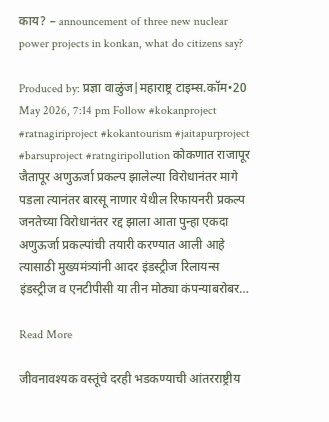काय? – announcement of three new nuclear power projects in konkan, what do citizens say?

Produced by: प्रज्ञा वाळुंज|महाराष्ट्र टाइम्स.कॉम•20 May 2026, 7:14 pm Follow #kokanproject #ratnagiriproject #kokantourism #jaitapurproject #barsuproject #ratngiripollution कोकणात राजापूर जैतापूर अणुऊर्जा प्रकल्प झालेल्या विरोधानंतर मागे पडला त्यानंतर बारसू नाणार येथील रिफायनरी प्रकल्प जनतेच्या विरोधानंतर रद्द झाला आता पुन्हा एकदा अणुऊर्जा प्रकल्पांची तयारी करण्यात आली आहे त्यासाठी मुख्यमंत्र्यांनी आदर इंडस्ट्रीज रिलायन्स इंडस्ट्रीज व एनटीपीसी या तीन मोठ्या कंपन्याबरोबर…

Read More

जीवनावश्यक वस्तूंचे दरही भडकण्याची आंतरराष्ट्रीय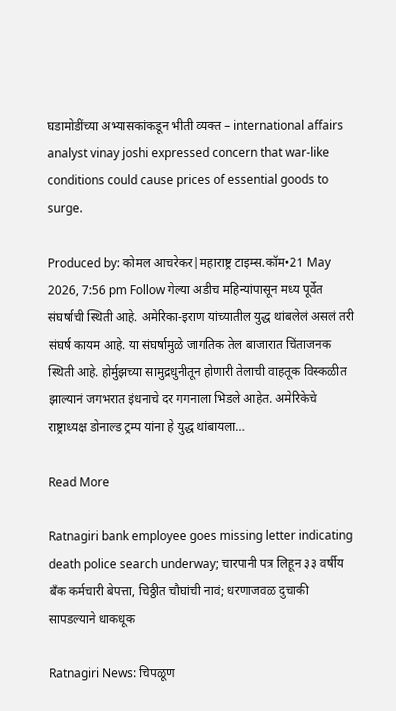घडामोडींच्या अभ्यासकांकडून भीती व्यक्त – international affairs analyst vinay joshi expressed concern that war-like conditions could cause prices of essential goods to surge.

Produced by: कोमल आचरेकर|महाराष्ट्र टाइम्स.कॉम•21 May 2026, 7:56 pm Follow गेल्या अडीच महिन्यांपासून मध्य पूर्वेत संघर्षाची स्थिती आहे. अमेरिका-इराण यांच्यातील युद्ध थांबलेलं असलं तरी संघर्ष कायम आहे. या संघर्षामुळे जागतिक तेल बाजारात चिंताजनक स्थिती आहे. होर्मुझच्या सामुद्रधुनीतून होणारी तेलाची वाहतूक विस्कळीत झाल्यानं जगभरात इंधनाचे दर गगनाला भिडले आहेत. अमेरिकेचे राष्ट्राध्यक्ष डोनाल्ड ट्रम्प यांना हे युद्ध थांबायला…

Read More

Ratnagiri bank employee goes missing letter indicating death police search underway; चारपानी पत्र लिहून ३३ वर्षीय बँक कर्मचारी बेपत्ता, चिठ्ठीत चौघांची नावं; धरणाजवळ दुचाकी सापडल्याने धाकधूक

Ratnagiri News: चिपळूण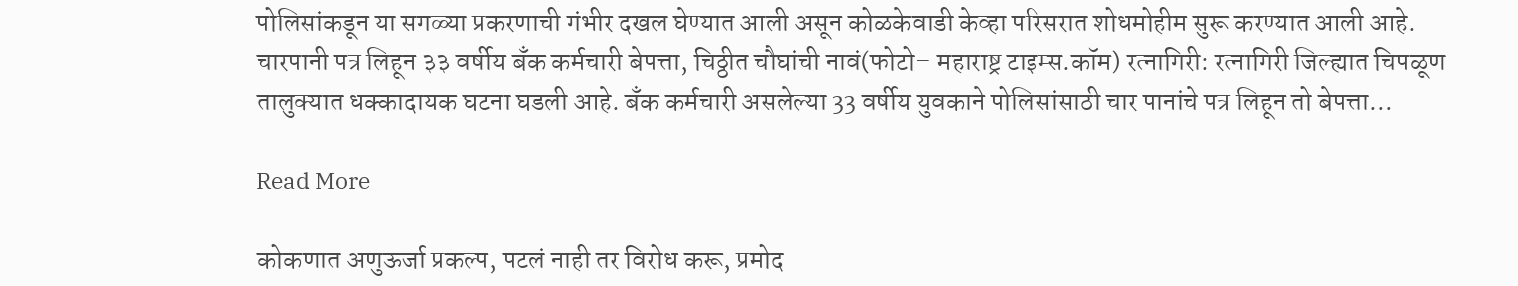पोलिसांकडून या सगळ्या प्रकरणाची गंभीर दखल घेण्यात आली असून कोळकेवाडी केव्हा परिसरात शोधमोहीम सुरू करण्यात आली आहे. चारपानी पत्र लिहून ३३ वर्षीय बँक कर्मचारी बेपत्ता, चिठ्ठीत चौघांची नावं(फोटो– महाराष्ट्र टाइम्स.कॉम) रत्नागिरी: रत्नागिरी जिल्ह्यात चिपळूण तालुक्यात धक्कादायक घटना घडली आहे. बँक कर्मचारी असलेल्या 33 वर्षीय युवकाने पोलिसांसाठी चार पानांचे पत्र लिहून तो बेपत्ता…

Read More

कोकणात अणुऊर्जा प्रकल्प, पटलं नाही तर विरोध करू, प्रमोद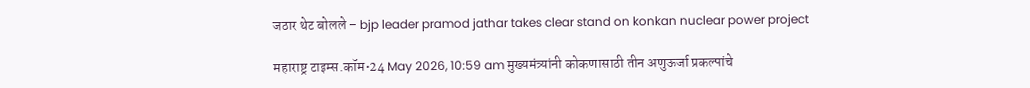जठार थेट बोलले – bjp leader pramod jathar takes clear stand on konkan nuclear power project

महाराष्ट्र टाइम्स.कॉम•24 May 2026, 10:59 am मुख्यमंत्र्यांनी कोकणासाठी तीन अणुऊर्जा प्रकल्पांचे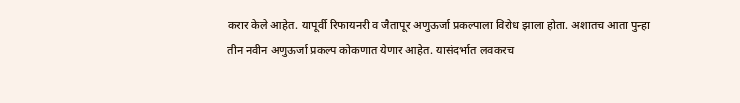करार केले आहेत. यापूर्वी रिफायनरी व जैतापूर अणुऊर्जा प्रकल्पाला विरोध झाला होता. अशातच आता पुन्हा तीन नवीन अणुऊर्जा प्रकल्प कोकणात येणार आहेत. यासंदर्भात लवकरच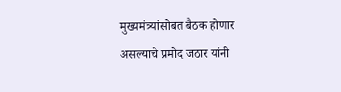मुख्यमंत्र्यांसोबत बैठक होणार असल्याचे प्रमोद जठार यांनी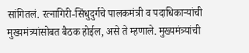सांगितलं. रत्नागिरी-सिंधुदुर्गचे पालकमंत्री व पदाधिकाऱ्यांची मुख्यमंत्र्यांसोबत बैठक होईल, असे ते म्हणाले. मुख्यमंत्र्यांची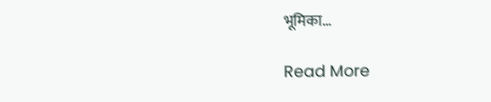भूमिका…

Read More